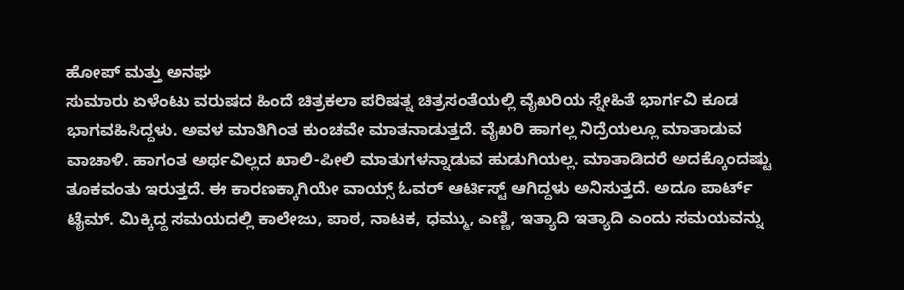ಹೋಪ್ ಮತ್ತು ಅನಘ
ಸುಮಾರು ಏಳೆಂಟು ವರುಷದ ಹಿಂದೆ ಚಿತ್ರಕಲಾ ಪರಿಷತ್ನ ಚಿತ್ರಸಂತೆಯಲ್ಲಿ ವೈಖರಿಯ ಸ್ನೇಹಿತೆ ಭಾರ್ಗವಿ ಕೂಡ ಭಾಗವಹಿಸಿದ್ದಳು. ಅವಳ ಮಾತಿಗಿಂತ ಕುಂಚವೇ ಮಾತನಾಡುತ್ತದೆ. ವೈಖರಿ ಹಾಗಲ್ಲ ನಿದ್ರೆಯಲ್ಲೂ ಮಾತಾಡುವ ವಾಚಾಳಿ. ಹಾಗಂತ ಅರ್ಥವಿಲ್ಲದ ಖಾಲಿ-ಪೀಲಿ ಮಾತುಗಳನ್ನಾಡುವ ಹುಡುಗಿಯಲ್ಲ. ಮಾತಾಡಿದರೆ ಅದಕ್ಕೊಂದಷ್ಟು ತೂಕವಂತು ಇರುತ್ತದೆ. ಈ ಕಾರಣಕ್ಕಾಗಿಯೇ ವಾಯ್ಸ್ ಓವರ್ ಆರ್ಟಿಸ್ಟ್ ಆಗಿದ್ದಳು ಅನಿಸುತ್ತದೆ. ಅದೂ ಪಾರ್ಟ್ ಟೈಮ್. ಮಿಕ್ಕಿದ್ದ ಸಮಯದಲ್ಲಿ ಕಾಲೇಜು, ಪಾಠ, ನಾಟಕ, ಧಮ್ಮು, ಎಣ್ಣಿ, ಇತ್ಯಾದಿ ಇತ್ಯಾದಿ ಎಂದು ಸಮಯವನ್ನು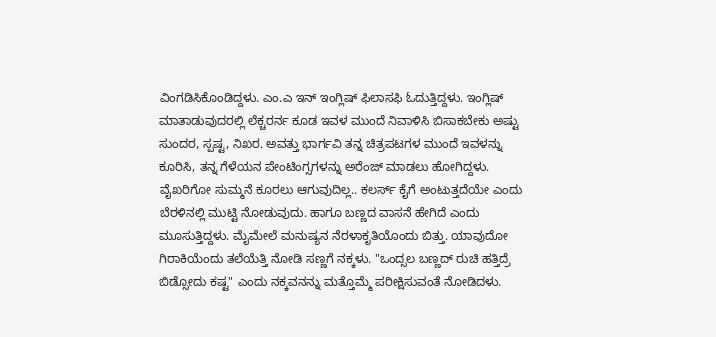ವಿಂಗಡಿಸಿಕೊಂಡಿದ್ದಳು. ಎಂ.ಎ ಇನ್ ಇಂಗ್ಲಿಷ್ ಫಿಲಾಸಫಿ ಓದುತ್ತಿದ್ದಳು. ಇಂಗ್ಲಿಷ್ ಮಾತಾಡುವುದರಲ್ಲಿ ಲೆಕ್ಚರರ್ನ ಕೂಡ ಇವಳ ಮುಂದೆ ನಿವಾಳಿಸಿ ಬಿಸಾಕಬೇಕು ಅಷ್ಟು ಸುಂದರ, ಸ್ಪಷ್ಟ, ನಿಖರ. ಅವತ್ತು ಭಾರ್ಗವಿ ತನ್ನ ಚಿತ್ರಪಟಗಳ ಮುಂದೆ ಇವಳನ್ನು ಕೂರಿಸಿ, ತನ್ನ ಗೆಳೆಯನ ಪೇಂಟಿಂಗ್ಸಗಳನ್ನು ಅರೆಂಜ್ ಮಾಡಲು ಹೋಗಿದ್ದಳು. ವೈಖರಿಗೋ ಸುಮ್ಮನೆ ಕೂರಲು ಆಗುವುದಿಲ್ಲ.. ಕಲರ್ಸ್ ಕೈಗೆ ಅಂಟುತ್ತದೆಯೇ ಎಂದು ಬೆರಳಿನಲ್ಲಿ ಮುಟ್ಟಿ ನೋಡುವುದು. ಹಾಗೂ ಬಣ್ಣದ ವಾಸನೆ ಹೇಗಿದೆ ಎಂದು ಮೂಸುತ್ತಿದ್ದಳು. ಮೈಮೇಲೆ ಮನುಷ್ಯನ ನೆರಳಾಕೃತಿಯೊಂದು ಬಿತ್ತು. ಯಾವುದೋ ಗಿರಾಕಿಯೆಂದು ತಲೆಯೆತ್ತಿ ನೋಡಿ ಸಣ್ಣಗೆ ನಕ್ಕಳು. "ಒಂದ್ಸಲ ಬಣ್ಣದ್ ರುಚಿ ಹತ್ತಿದ್ರೆ ಬಿಡ್ಸೋದು ಕಷ್ಟ" ಎಂದು ನಕ್ಕವನನ್ನು ಮತ್ತೊಮ್ಮೆ ಪರೀಕ್ಷಿಸುವಂತೆ ನೋಡಿದಳು.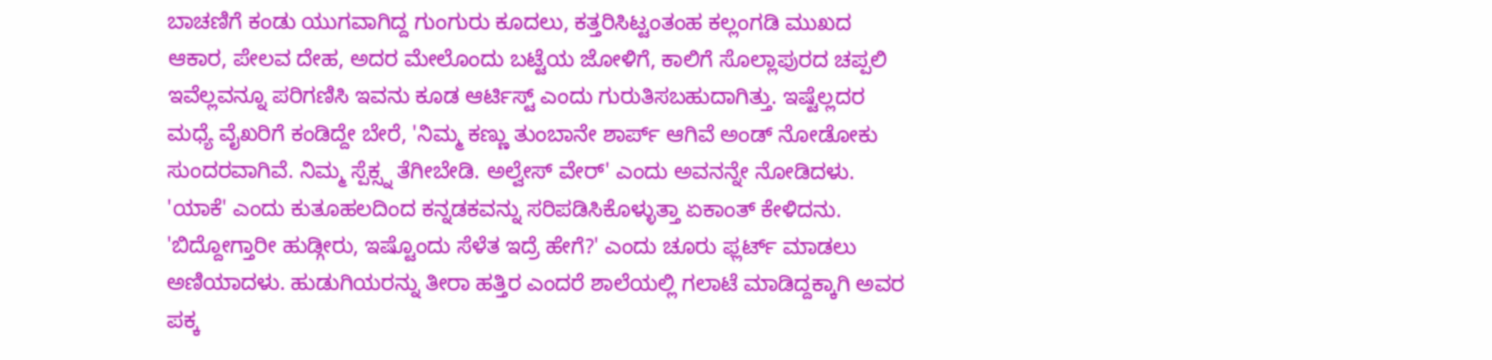ಬಾಚಣಿಗೆ ಕಂಡು ಯುಗವಾಗಿದ್ದ ಗುಂಗುರು ಕೂದಲು, ಕತ್ತರಿಸಿಟ್ಟಂತಂಹ ಕಲ್ಲಂಗಡಿ ಮುಖದ ಆಕಾರ, ಪೇಲವ ದೇಹ, ಅದರ ಮೇಲೊಂದು ಬಟ್ಟೆಯ ಜೋಳಿಗೆ, ಕಾಲಿಗೆ ಸೊಲ್ಲಾಪುರದ ಚಪ್ಪಲಿ ಇವೆಲ್ಲವನ್ನೂ ಪರಿಗಣಿಸಿ ಇವನು ಕೂಡ ಆರ್ಟಿಸ್ಟ್ ಎಂದು ಗುರುತಿಸಬಹುದಾಗಿತ್ತು. ಇಷ್ಟೆಲ್ಲದರ ಮಧ್ಯೆ ವೈಖರಿಗೆ ಕಂಡಿದ್ದೇ ಬೇರೆ, 'ನಿಮ್ಮ ಕಣ್ಣು ತುಂಬಾನೇ ಶಾರ್ಪ್ ಆಗಿವೆ ಅಂಡ್ ನೋಡೋಕು ಸುಂದರವಾಗಿವೆ. ನಿಮ್ಮ ಸ್ಪೆಕ್ಸ್ನ ತೆಗೀಬೇಡಿ. ಅಲ್ವೇಸ್ ವೇರ್' ಎಂದು ಅವನನ್ನೇ ನೋಡಿದಳು.
'ಯಾಕೆ' ಎಂದು ಕುತೂಹಲದಿಂದ ಕನ್ನಡಕವನ್ನು ಸರಿಪಡಿಸಿಕೊಳ್ಳುತ್ತಾ ಏಕಾಂತ್ ಕೇಳಿದನು.
'ಬಿದ್ದೋಗ್ತಾರೀ ಹುಡ್ಗೀರು, ಇಷ್ಟೊಂದು ಸೆಳೆತ ಇದ್ರೆ ಹೇಗೆ?' ಎಂದು ಚೂರು ಫ್ಲರ್ಟ್ ಮಾಡಲು ಅಣಿಯಾದಳು. ಹುಡುಗಿಯರನ್ನು ತೀರಾ ಹತ್ತಿರ ಎಂದರೆ ಶಾಲೆಯಲ್ಲಿ ಗಲಾಟೆ ಮಾಡಿದ್ದಕ್ಕಾಗಿ ಅವರ ಪಕ್ಕ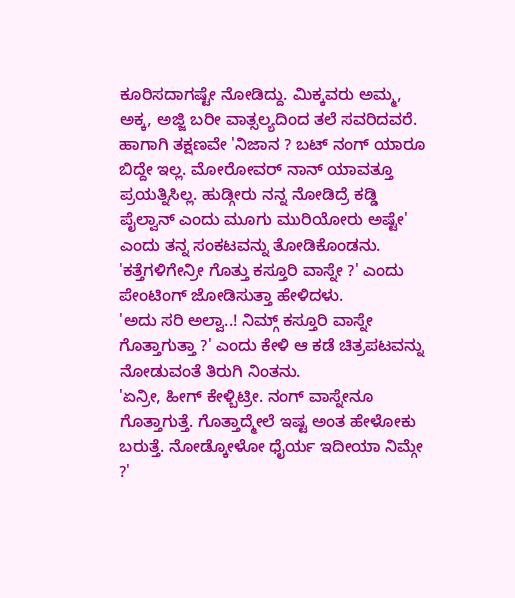ಕೂರಿಸದಾಗಷ್ಟೇ ನೋಡಿದ್ದು. ಮಿಕ್ಕವರು ಅಮ್ಮ, ಅಕ್ಕ, ಅಜ್ಜಿ ಬರೀ ವಾತ್ಸಲ್ಯದಿಂದ ತಲೆ ಸವರಿದವರೆ. ಹಾಗಾಗಿ ತಕ್ಷಣವೇ 'ನಿಜಾನ ? ಬಟ್ ನಂಗ್ ಯಾರೂ ಬಿದ್ದೇ ಇಲ್ಲ. ಮೋರೋವರ್ ನಾನ್ ಯಾವತ್ತೂ ಪ್ರಯತ್ನಿಸಿಲ್ಲ. ಹುಡ್ಗೀರು ನನ್ನ ನೋಡಿದ್ರೆ ಕಡ್ಡಿ ಪೈಲ್ವಾನ್ ಎಂದು ಮೂಗು ಮುರಿಯೋರು ಅಷ್ಟೇ' ಎಂದು ತನ್ನ ಸಂಕಟವನ್ನು ತೋಡಿಕೊಂಡನು.
'ಕತ್ತೆಗಳಿಗೇನ್ರೀ ಗೊತ್ತು ಕಸ್ತೂರಿ ವಾಸ್ನೇ ?' ಎಂದು ಪೇಂಟಿಂಗ್ ಜೋಡಿಸುತ್ತಾ ಹೇಳಿದಳು.
'ಅದು ಸರಿ ಅಲ್ವಾ..! ನಿಮ್ಗ್ ಕಸ್ತೂರಿ ವಾಸ್ನೇ ಗೊತ್ತಾಗುತ್ತಾ ?' ಎಂದು ಕೇಳಿ ಆ ಕಡೆ ಚಿತ್ರಪಟವನ್ನು ನೋಡುವಂತೆ ತಿರುಗಿ ನಿಂತನು.
'ಏನ್ರೀ, ಹೀಗ್ ಕೇಳ್ಬಿಟ್ರೀ. ನಂಗ್ ವಾಸ್ನೇನೂ ಗೊತ್ತಾಗುತ್ತೆ. ಗೊತ್ತಾದ್ಮೇಲೆ ಇಷ್ಟ ಅಂತ ಹೇಳೋಕು ಬರುತ್ತೆ. ನೋಡ್ಕೋಳೋ ಧೈರ್ಯ ಇದೀಯಾ ನಿಮ್ಗೇ ?'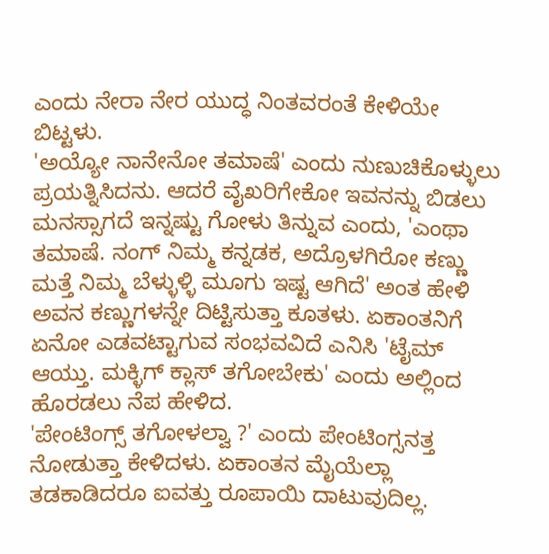ಎಂದು ನೇರಾ ನೇರ ಯುದ್ಧ ನಿಂತವರಂತೆ ಕೇಳಿಯೇ ಬಿಟ್ಟಳು.
'ಅಯ್ಯೋ ನಾನೇನೋ ತಮಾಷೆ' ಎಂದು ನುಣುಚಿಕೊಳ್ಳುಲು ಪ್ರಯತ್ನಿಸಿದನು. ಆದರೆ ವೈಖರಿಗೇಕೋ ಇವನನ್ನು ಬಿಡಲು ಮನಸ್ಸಾಗದೆ ಇನ್ನಷ್ಟು ಗೋಳು ತಿನ್ನುವ ಎಂದು, 'ಎಂಥಾ ತಮಾಷೆ. ನಂಗ್ ನಿಮ್ಮ ಕನ್ನಡಕ, ಅದ್ರೊಳಗಿರೋ ಕಣ್ಣು ಮತ್ತೆ ನಿಮ್ಮ ಬೆಳ್ಳುಳ್ಳಿ ಮೂಗು ಇಷ್ಟ ಆಗಿದೆ' ಅಂತ ಹೇಳಿ ಅವನ ಕಣ್ಣುಗಳನ್ನೇ ದಿಟ್ಟಿಸುತ್ತಾ ಕೂತಳು. ಏಕಾಂತನಿಗೆ ಏನೋ ಎಡವಟ್ಟಾಗುವ ಸಂಭವವಿದೆ ಎನಿಸಿ 'ಟೈಮ್ ಆಯ್ತು. ಮಕ್ಳಿಗ್ ಕ್ಲಾಸ್ ತಗೋಬೇಕು' ಎಂದು ಅಲ್ಲಿಂದ ಹೊರಡಲು ನೆಪ ಹೇಳಿದ.
'ಪೇಂಟಿಂಗ್ಸ್ ತಗೋಳಲ್ವಾ ?' ಎಂದು ಪೇಂಟಿಂಗ್ಸನತ್ತ ನೋಡುತ್ತಾ ಕೇಳಿದಳು. ಏಕಾಂತನ ಮೈಯೆಲ್ಲಾ ತಡಕಾಡಿದರೂ ಐವತ್ತು ರೂಪಾಯಿ ದಾಟುವುದಿಲ್ಲ.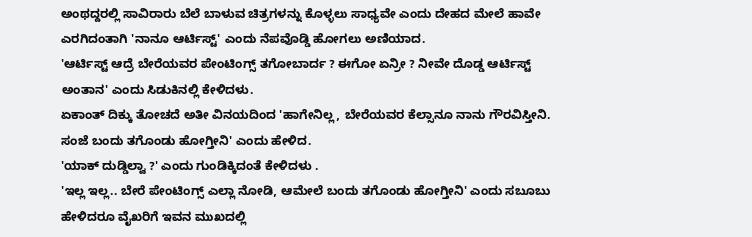ಅಂಥದ್ದರಲ್ಲಿ ಸಾವಿರಾರು ಬೆಲೆ ಬಾಳುವ ಚಿತ್ರಗಳನ್ನು ಕೊಳ್ಳಲು ಸಾಧ್ಯವೇ ಎಂದು ದೇಹದ ಮೇಲೆ ಹಾವೇ ಎರಗಿದಂತಾಗಿ 'ನಾನೂ ಆರ್ಟಿಸ್ಟ್' ಎಂದು ನೆಪವೊಡ್ಡಿ ಹೋಗಲು ಅಣಿಯಾದ.
'ಆರ್ಟಿಸ್ಟ್ ಆದ್ರೆ ಬೇರೆಯವರ ಪೇಂಟಿಂಗ್ಸ್ ತಗೋಬಾರ್ದ ? ಈಗೋ ಏನ್ರೀ ? ನೀವೇ ದೊಡ್ಡ ಆರ್ಟಿಸ್ಟ್ ಅಂತಾನ' ಎಂದು ಸಿಡುಕಿನಲ್ಲಿ ಕೇಳಿದಳು.
ಏಕಾಂತ್ ದಿಕ್ಕು ತೋಚದೆ ಅತೀ ವಿನಯದಿಂದ 'ಹಾಗೇನಿಲ್ಲ, ಬೇರೆಯವರ ಕೆಲ್ಸಾನೂ ನಾನು ಗೌರವಿಸ್ತೀನಿ. ಸಂಜೆ ಬಂದು ತಗೊಂಡು ಹೋಗ್ತೀನಿ' ಎಂದು ಹೇಳಿದ.
'ಯಾಕ್ ದುಡ್ಡಿಲ್ವಾ ?' ಎಂದು ಗುಂಡಿಕ್ಕಿದಂತೆ ಕೇಳಿದಳು .
'ಇಲ್ಲ ಇಲ್ಲ.. ಬೇರೆ ಪೇಂಟಿಂಗ್ಸ್ ಎಲ್ಲಾ ನೋಡಿ, ಆಮೇಲೆ ಬಂದು ತಗೊಂಡು ಹೋಗ್ತೀನಿ' ಎಂದು ಸಬೂಬು ಹೇಳಿದರೂ ವೈಖರಿಗೆ ಇವನ ಮುಖದಲ್ಲಿ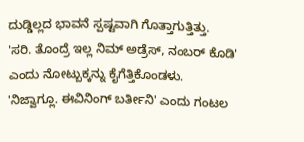ದುಡ್ಡಿಲ್ಲದ ಭಾವನೆ ಸ್ಪಷ್ಟವಾಗಿ ಗೊತ್ತಾಗುತ್ತಿತ್ತು.
'ಸರಿ. ತೊಂದ್ರೆ ಇಲ್ಲ ನಿಮ್ ಅಡ್ರೆಸ್, ನಂಬರ್ ಕೊಡಿ' ಎಂದು ನೋಟ್ಬುಕ್ಕನ್ನು ಕೈಗೆತ್ತಿಕೊಂಡಳು.
'ನಿಜ್ವಾಗ್ಲೂ. ಈವಿನಿಂಗ್ ಬರ್ತೀನಿ' ಎಂದು ಗಂಟಲ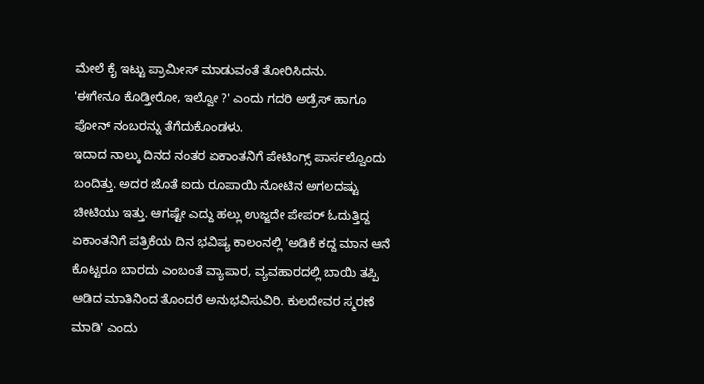ಮೇಲೆ ಕೈ ಇಟ್ಟು ಪ್ರಾಮೀಸ್ ಮಾಡುವಂತೆ ತೋರಿಸಿದನು.
'ಈಗೇನೂ ಕೊಡ್ತೀರೋ, ಇಲ್ವೋ ?' ಎಂದು ಗದರಿ ಅಡ್ರೆಸ್ ಹಾಗೂ ಪೋನ್ ನಂಬರನ್ನು ತೆಗೆದುಕೊಂಡಳು.
ಇದಾದ ನಾಲ್ಕು ದಿನದ ನಂತರ ಏಕಾಂತನಿಗೆ ಪೇಟಿಂಗ್ಸ್ ಪಾರ್ಸಲ್ವೊಂದು ಬಂದಿತ್ತು. ಅದರ ಜೊತೆ ಐದು ರೂಪಾಯಿ ನೋಟಿನ ಅಗಲದಷ್ಟು ಚೀಟಿಯು ಇತ್ತು. ಆಗಷ್ಟೇ ಎದ್ದು ಹಲ್ಲು ಉಜ್ಜದೇ ಪೇಪರ್ ಓದುತ್ತಿದ್ದ ಏಕಾಂತನಿಗೆ ಪತ್ರಿಕೆಯ ದಿನ ಭವಿಷ್ಯ ಕಾಲಂನಲ್ಲಿ 'ಅಡಿಕೆ ಕದ್ದ ಮಾನ ಆನೆ ಕೊಟ್ಟರೂ ಬಾರದು ಎಂಬಂತೆ ವ್ಯಾಪಾರ, ವ್ಯವಹಾರದಲ್ಲಿ ಬಾಯಿ ತಪ್ಪಿ ಆಡಿದ ಮಾತಿನಿಂದ ತೊಂದರೆ ಅನುಭವಿಸುವಿರಿ. ಕುಲದೇವರ ಸ್ಮರಣೆ ಮಾಡಿ' ಎಂದು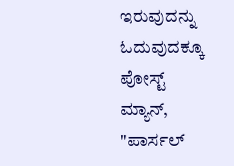ಇರುವುದನ್ನು ಓದುವುದಕ್ಕೂ ಪೋಸ್ಟ್ ಮ್ಯಾನ್, "ಪಾರ್ಸಲ್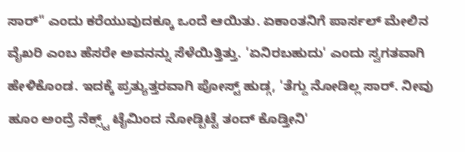ಸಾರ್" ಎಂದು ಕರೆಯುವುದಕ್ಕೂ ಒಂದೆ ಆಯಿತು. ಏಕಾಂತನಿಗೆ ಪಾರ್ಸಲ್ ಮೇಲಿನ ವೈಖರಿ ಎಂಬ ಹೆಸರೇ ಅವನನ್ನು ಸೆಳೆಯಿತ್ತಿತ್ತು. 'ಏನಿರಬಹುದು' ಎಂದು ಸ್ವಗತವಾಗಿ ಹೇಳಿಕೊಂಡ. ಇದಕ್ಕೆ ಪ್ರತ್ಯುತ್ತರವಾಗಿ ಪೋಸ್ಟ್ ಹುಡ್ಗ, 'ತೆಗ್ದು ನೋಡಿಲ್ಲ ಸಾರ್. ನೀವು ಹೂಂ ಅಂದ್ರೆ ನೆಕ್ಸ್ಟ್ ಟೈಮಿಂದ ನೋಡ್ಬಿಟ್ಟೆ ತಂದ್ ಕೊಡ್ತೀನಿ'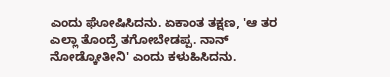ಎಂದು ಘೋಷಿಸಿದನು. ಏಕಾಂತ ತಕ್ಷಣ, 'ಆ ತರ ಎಲ್ಲಾ ತೊಂದ್ರೆ ತಗೋಬೇಡಪ್ಪ. ನಾನ್ ನೋಡ್ಕೋತೀನಿ' ಎಂದು ಕಳುಹಿಸಿದನು.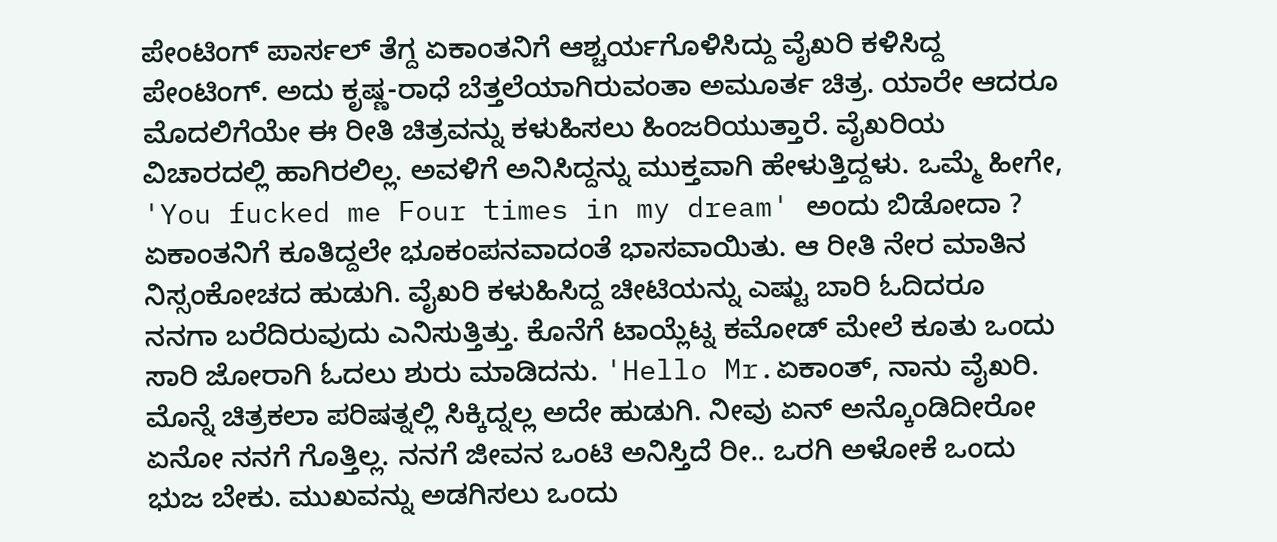ಪೇಂಟಿಂಗ್ ಪಾರ್ಸಲ್ ತೆಗ್ದ ಏಕಾಂತನಿಗೆ ಆಶ್ಚರ್ಯಗೊಳಿಸಿದ್ದು ವೈಖರಿ ಕಳಿಸಿದ್ದ ಪೇಂಟಿಂಗ್. ಅದು ಕೃಷ್ಣ-ರಾಧೆ ಬೆತ್ತಲೆಯಾಗಿರುವಂತಾ ಅಮೂರ್ತ ಚಿತ್ರ. ಯಾರೇ ಆದರೂ ಮೊದಲಿಗೆಯೇ ಈ ರೀತಿ ಚಿತ್ರವನ್ನು ಕಳುಹಿಸಲು ಹಿಂಜರಿಯುತ್ತಾರೆ. ವೈಖರಿಯ ವಿಚಾರದಲ್ಲಿ ಹಾಗಿರಲಿಲ್ಲ. ಅವಳಿಗೆ ಅನಿಸಿದ್ದನ್ನು ಮುಕ್ತವಾಗಿ ಹೇಳುತ್ತಿದ್ದಳು. ಒಮ್ಮೆ ಹೀಗೇ, 'You fucked me Four times in my dream' ಅಂದು ಬಿಡೋದಾ ? ಏಕಾಂತನಿಗೆ ಕೂತಿದ್ದಲೇ ಭೂಕಂಪನವಾದಂತೆ ಭಾಸವಾಯಿತು. ಆ ರೀತಿ ನೇರ ಮಾತಿನ ನಿಸ್ಸಂಕೋಚದ ಹುಡುಗಿ. ವೈಖರಿ ಕಳುಹಿಸಿದ್ದ ಚೀಟಿಯನ್ನು ಎಷ್ಟು ಬಾರಿ ಓದಿದರೂ ನನಗಾ ಬರೆದಿರುವುದು ಎನಿಸುತ್ತಿತ್ತು. ಕೊನೆಗೆ ಟಾಯ್ಲೆಟ್ನ ಕಮೋಡ್ ಮೇಲೆ ಕೂತು ಒಂದು ಸಾರಿ ಜೋರಾಗಿ ಓದಲು ಶುರು ಮಾಡಿದನು. 'Hello Mr.ಏಕಾಂತ್, ನಾನು ವೈಖರಿ. ಮೊನ್ನೆ ಚಿತ್ರಕಲಾ ಪರಿಷತ್ನಲ್ಲಿ ಸಿಕ್ಕಿದ್ನಲ್ಲ ಅದೇ ಹುಡುಗಿ. ನೀವು ಏನ್ ಅನ್ಕೊಂಡಿದೀರೋ ಏನೋ ನನಗೆ ಗೊತ್ತಿಲ್ಲ. ನನಗೆ ಜೀವನ ಒಂಟಿ ಅನಿಸ್ತಿದೆ ರೀ.. ಒರಗಿ ಅಳೋಕೆ ಒಂದು ಭುಜ ಬೇಕು. ಮುಖವನ್ನು ಅಡಗಿಸಲು ಒಂದು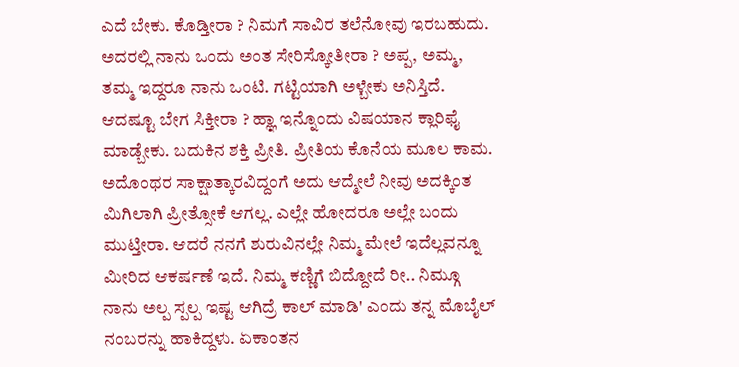ಎದೆ ಬೇಕು. ಕೊಡ್ತೀರಾ ? ನಿಮಗೆ ಸಾವಿರ ತಲೆನೋವು ಇರಬಹುದು. ಅದರಲ್ಲಿ ನಾನು ಒಂದು ಅಂತ ಸೇರಿಸ್ಕೋತೀರಾ ? ಅಪ್ಪ, ಅಮ್ಮ, ತಮ್ಮ ಇದ್ದರೂ ನಾನು ಒಂಟಿ. ಗಟ್ಟಿಯಾಗಿ ಅಳ್ಬೇಕು ಅನಿಸ್ತಿದೆ. ಆದಷ್ಟೂ ಬೇಗ ಸಿಕ್ತೀರಾ ? ಹ್ಞಾ ಇನ್ನೊಂದು ವಿಷಯಾನ ಕ್ಲಾರಿಫೈ ಮಾಡ್ಬೇಕು. ಬದುಕಿನ ಶಕ್ತಿ ಪ್ರೀತಿ. ಪ್ರೀತಿಯ ಕೊನೆಯ ಮೂಲ ಕಾಮ. ಅದೊಂಥರ ಸಾಕ್ಷಾತ್ಕಾರವಿದ್ದಂಗೆ ಅದು ಆದ್ಮೇಲೆ ನೀವು ಅದಕ್ಕಿಂತ ಮಿಗಿಲಾಗಿ ಪ್ರೀತ್ಸೋಕೆ ಆಗಲ್ಲ. ಎಲ್ಲೇ ಹೋದರೂ ಅಲ್ಲೇ ಬಂದು ಮುಟ್ತೀರಾ. ಆದರೆ ನನಗೆ ಶುರುವಿನಲ್ಲೇ ನಿಮ್ಮ ಮೇಲೆ ಇದೆಲ್ಲವನ್ನೂ ಮೀರಿದ ಆಕರ್ಷಣೆ ಇದೆ. ನಿಮ್ಮ ಕಣ್ಣಿಗೆ ಬಿದ್ದೋದೆ ರೀ.. ನಿಮ್ಗೂ ನಾನು ಅಲ್ಪ ಸ್ಪಲ್ಪ ಇಷ್ಟ ಆಗಿದ್ರೆ ಕಾಲ್ ಮಾಡಿ' ಎಂದು ತನ್ನ ಮೊಬೈಲ್ ನಂಬರನ್ನು ಹಾಕಿದ್ದಳು. ಏಕಾಂತನ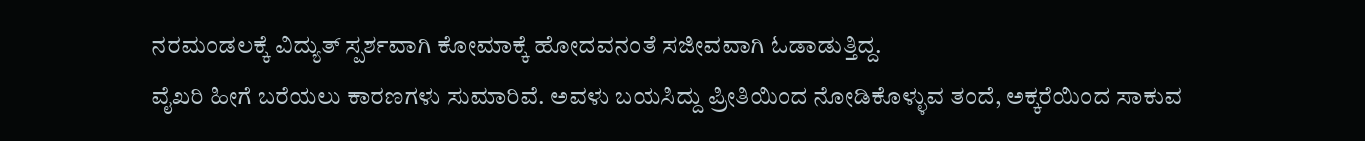ನರಮಂಡಲಕ್ಕೆ ವಿದ್ಯುತ್ ಸ್ಪರ್ಶವಾಗಿ ಕೋಮಾಕ್ಕೆ ಹೋದವನಂತೆ ಸಜೀವವಾಗಿ ಓಡಾಡುತ್ತಿದ್ದ.
ವೈಖರಿ ಹೀಗೆ ಬರೆಯಲು ಕಾರಣಗಳು ಸುಮಾರಿವೆ. ಅವಳು ಬಯಸಿದ್ದು ಪ್ರೀತಿಯಿಂದ ನೋಡಿಕೊಳ್ಳುವ ತಂದೆ, ಅಕ್ಕರೆಯಿಂದ ಸಾಕುವ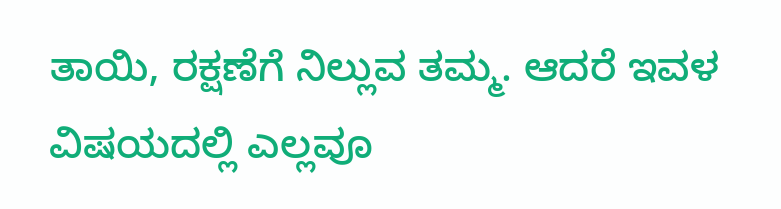ತಾಯಿ, ರಕ್ಷಣೆಗೆ ನಿಲ್ಲುವ ತಮ್ಮ. ಆದರೆ ಇವಳ ವಿಷಯದಲ್ಲಿ ಎಲ್ಲವೂ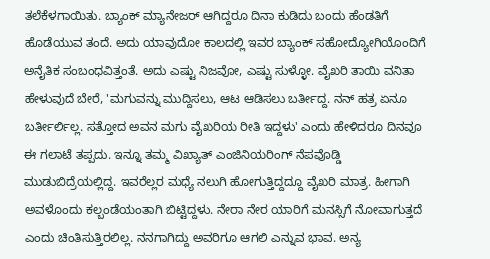ತಲೆಕೆಳಗಾಯಿತು. ಬ್ಯಾಂಕ್ ಮ್ಯಾನೇಜರ್ ಆಗಿದ್ದರೂ ದಿನಾ ಕುಡಿದು ಬಂದು ಹೆಂಡತಿಗೆ ಹೊಡೆಯುವ ತಂದೆ. ಅದು ಯಾವುದೋ ಕಾಲದಲ್ಲಿ ಇವರ ಬ್ಯಾಂಕ್ ಸಹೋದ್ಯೋಗಿಯೊಂದಿಗೆ ಅನೈತಿಕ ಸಂಬಂಧವಿತ್ತಂತೆ. ಅದು ಎಷ್ಟು ನಿಜವೋ, ಎಷ್ಟು ಸುಳ್ಳೋ. ವೈಖರಿ ತಾಯಿ ವನಿತಾ ಹೇಳುವುದೆ ಬೇರೆ, 'ಮಗುವನ್ನು ಮುದ್ದಿಸಲು, ಆಟ ಆಡಿಸಲು ಬರ್ತೀದ್ದ. ನನ್ ಹತ್ರ ಏನೂ ಬರ್ತೀರ್ಲಿಲ್ಲ. ಸತ್ತೋದ ಅವನ ಮಗು ವೈಖರಿಯ ರೀತಿ ಇದ್ದಳು' ಎಂದು ಹೇಳಿದರೂ ದಿನವೂ ಈ ಗಲಾಟೆ ತಪ್ಪದು. ಇನ್ನೂ ತಮ್ಮ ವಿಖ್ಯಾತ್ ಎಂಜಿನಿಯರಿಂಗ್ ನೆಪವೊಡ್ಡಿ ಮುಡುಬಿದ್ರೆಯಲ್ಲಿದ್ದ. ಇವರೆಲ್ಲರ ಮಧ್ಯೆ ನಲುಗಿ ಹೋಗುತ್ತಿದ್ದದ್ದೂ ವೈಖರಿ ಮಾತ್ರ. ಹೀಗಾಗಿ ಅವಳೊಂದು ಕಲ್ಬಂಡೆಯಂತಾಗಿ ಬಿಟ್ಟಿದ್ದಳು. ನೇರಾ ನೇರ ಯಾರಿಗೆ ಮನಸ್ಸಿಗೆ ನೋವಾಗುತ್ತದೆ ಎಂದು ಚಿಂತಿಸುತ್ತಿರಲಿಲ್ಲ. ನನಗಾಗಿದ್ದು ಅವರಿಗೂ ಆಗಲಿ ಎನ್ನುವ ಭಾವ. ಅನ್ಯ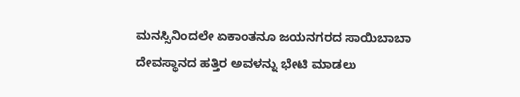ಮನಸ್ಸಿನಿಂದಲೇ ಏಕಾಂತನೂ ಜಯನಗರದ ಸಾಯಿಬಾಬಾ ದೇವಸ್ಥಾನದ ಹತ್ತಿರ ಅವಳನ್ನು ಭೇಟಿ ಮಾಡಲು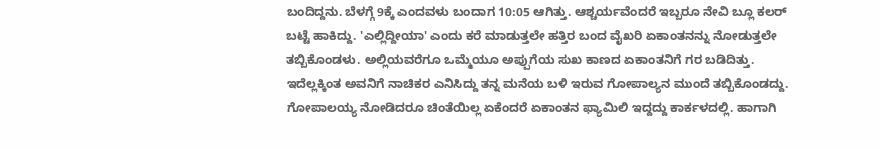ಬಂದಿದ್ದನು. ಬೆಳಗ್ಗೆ 9ಕ್ಕೆ ಎಂದವಳು ಬಂದಾಗ 10:05 ಆಗಿತ್ತು. ಆಶ್ಚರ್ಯವೆಂದರೆ ಇಬ್ಬರೂ ನೇವಿ ಬ್ಲೂ ಕಲರ್ ಬಟ್ಟೆ ಹಾಕಿದ್ದು. 'ಎಲ್ಲಿದ್ದೀಯಾ' ಎಂದು ಕರೆ ಮಾಡುತ್ತಲೇ ಹತ್ತಿರ ಬಂದ ವೈಖರಿ ಏಕಾಂತನನ್ನು ನೋಡುತ್ತಲೇ ತಬ್ಬಿಕೊಂಡಳು. ಅಲ್ಲಿಯವರೆಗೂ ಒಮ್ಮೆಯೂ ಅಪ್ಪುಗೆಯ ಸುಖ ಕಾಣದ ಏಕಾಂತನಿಗೆ ಗರ ಬಡಿದಿತ್ತು. ಇದೆಲ್ಲಕ್ಕಿಂತ ಅವನಿಗೆ ನಾಚಿಕರ ಎನಿಸಿದ್ದು ತನ್ನ ಮನೆಯ ಬಳಿ ಇರುವ ಗೋಪಾಲ್ಯನ ಮುಂದೆ ತಬ್ಬಿಕೊಂಡದ್ದು. ಗೋಪಾಲಯ್ಯ ನೋಡಿದರೂ ಚಿಂತೆಯಿಲ್ಲ ಏಕೆಂದರೆ ಏಕಾಂತನ ಫ್ಯಾಮಿಲಿ ಇದ್ದದ್ದು ಕಾರ್ಕಳದಲ್ಲಿ. ಹಾಗಾಗಿ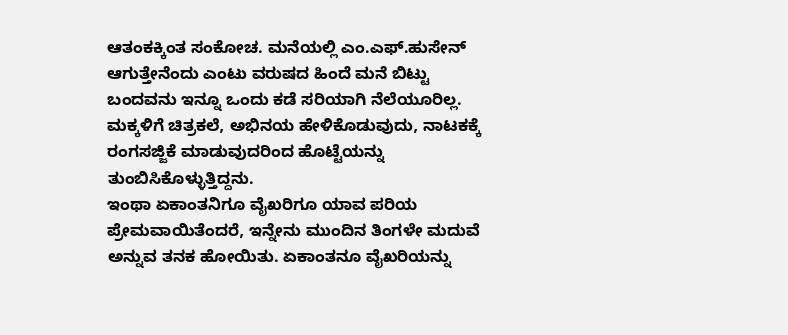ಆತಂಕಕ್ಕಿಂತ ಸಂಕೋಚ. ಮನೆಯಲ್ಲಿ ಎಂ.ಎಫ್.ಹುಸೇನ್ ಆಗುತ್ತೇನೆಂದು ಎಂಟು ವರುಷದ ಹಿಂದೆ ಮನೆ ಬಿಟ್ಟು ಬಂದವನು ಇನ್ನೂ ಒಂದು ಕಡೆ ಸರಿಯಾಗಿ ನೆಲೆಯೂರಿಲ್ಲ. ಮಕ್ಕಳಿಗೆ ಚಿತ್ರಕಲೆ, ಅಭಿನಯ ಹೇಳಿಕೊಡುವುದು, ನಾಟಕಕ್ಕೆ ರಂಗಸಜ್ಜಿಕೆ ಮಾಡುವುದರಿಂದ ಹೊಟ್ಟೆಯನ್ನು ತುಂಬಿಸಿಕೊಳ್ಳುತ್ತಿದ್ದನು.
ಇಂಥಾ ಏಕಾಂತನಿಗೂ ವೈಖರಿಗೂ ಯಾವ ಪರಿಯ ಪ್ರೇಮವಾಯಿತೆಂದರೆ, ಇನ್ನೇನು ಮುಂದಿನ ತಿಂಗಳೇ ಮದುವೆ ಅನ್ನುವ ತನಕ ಹೋಯಿತು. ಏಕಾಂತನೂ ವೈಖರಿಯನ್ನು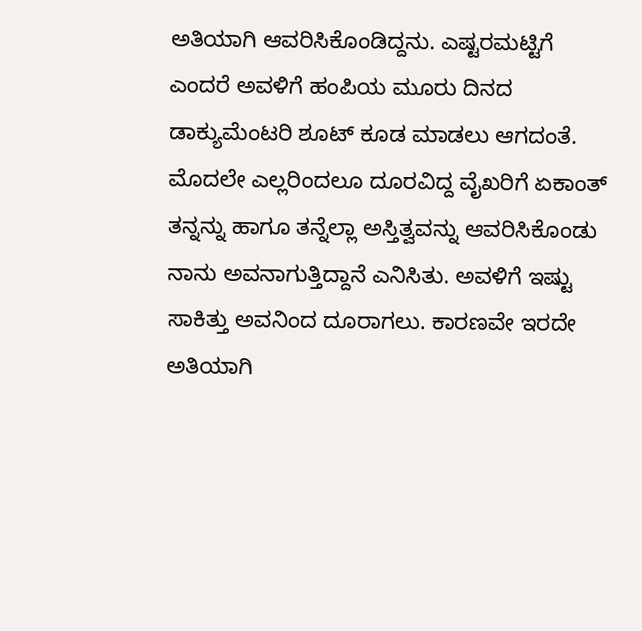ಅತಿಯಾಗಿ ಆವರಿಸಿಕೊಂಡಿದ್ದನು. ಎಷ್ಟರಮಟ್ಟಿಗೆ ಎಂದರೆ ಅವಳಿಗೆ ಹಂಪಿಯ ಮೂರು ದಿನದ ಡಾಕ್ಯುಮೆಂಟರಿ ಶೂಟ್ ಕೂಡ ಮಾಡಲು ಆಗದಂತೆ. ಮೊದಲೇ ಎಲ್ಲರಿಂದಲೂ ದೂರವಿದ್ದ ವೈಖರಿಗೆ ಏಕಾಂತ್ ತನ್ನನ್ನು ಹಾಗೂ ತನ್ನೆಲ್ಲಾ ಅಸ್ತಿತ್ವವನ್ನು ಆವರಿಸಿಕೊಂಡು ನಾನು ಅವನಾಗುತ್ತಿದ್ದಾನೆ ಎನಿಸಿತು. ಅವಳಿಗೆ ಇಷ್ಟು ಸಾಕಿತ್ತು ಅವನಿಂದ ದೂರಾಗಲು. ಕಾರಣವೇ ಇರದೇ ಅತಿಯಾಗಿ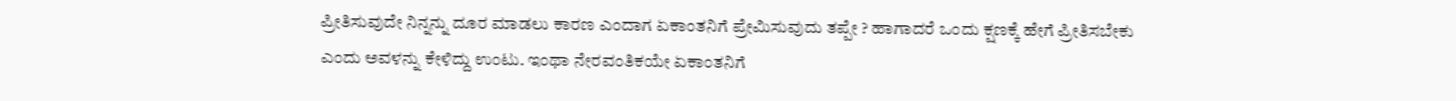ಪ್ರೀತಿಸುವುದೇ ನಿನ್ನನ್ನು ದೂರ ಮಾಡಲು ಕಾರಣ ಎಂದಾಗ ಏಕಾಂತನಿಗೆ ಪ್ರೇಮಿಸುವುದು ತಪ್ಪೇ ? ಹಾಗಾದರೆ ಒಂದು ಕ್ಷಣಕ್ಕೆ ಹೇಗೆ ಪ್ರೀತಿಸಬೇಕು ಎಂದು ಅವಳನ್ನು ಕೇಳಿದ್ದು ಉಂಟು. ಇಂಥಾ ನೇರವಂತಿಕಯೇ ಏಕಾಂತನಿಗೆ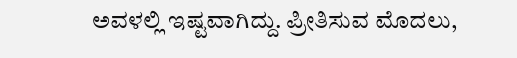ಅವಳಲ್ಲಿ ಇಷ್ಟವಾಗಿದ್ದು. ಪ್ರೀತಿಸುವ ಮೊದಲು,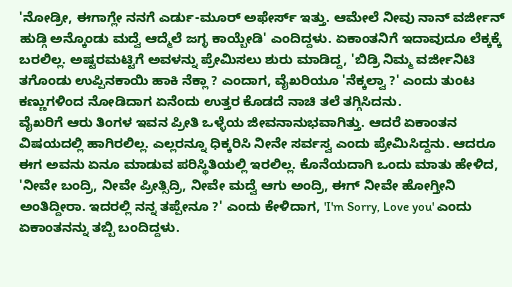'ನೋಡ್ರೀ, ಈಗಾಗ್ಲೇ ನನಗೆ ಎರ್ಡು-ಮೂರ್ ಅಫೇರ್ಸ್ ಇತ್ತು. ಆಮೇಲೆ ನೀವು ನಾನ್ ವರ್ಜೀನ್ ಹುಡ್ಗಿ ಅನ್ಕೊಂಡು ಮದ್ವೆ ಆದ್ಮೆಲೆ ಜಗ್ಳ ಕಾಯ್ಬೇಡಿ' ಎಂದಿದ್ದಳು. ಏಕಾಂತನಿಗೆ ಇದಾವುದೂ ಲೆಕ್ಕಕ್ಕೆ ಬರಲಿಲ್ಲ. ಅಷ್ಟರಮಟ್ಟಿಗೆ ಅವಳನ್ನು ಪ್ರೇಮಿಸಲು ಶುರು ಮಾಡಿದ್ದ, 'ಬಿಡ್ರಿ ನಿಮ್ಮ ವರ್ಜೀನಿಟಿ ತಗೊಂಡು ಉಪ್ಪಿನಕಾಯಿ ಹಾಕಿ ನೆಕ್ಲಾ ? ಎಂದಾಗ, ವೈಖರಿಯೂ 'ನೆಕ್ಕಲ್ವಾ ?' ಎಂದು ತುಂಟ ಕಣ್ಣುಗಳಿಂದ ನೋಡಿದಾಗ ಏನೆಂದು ಉತ್ತರ ಕೊಡದೆ ನಾಚಿ ತಲೆ ತಗ್ಗಿಸಿದನು.
ವೈಖರಿಗೆ ಆರು ತಿಂಗಳ ಇವನ ಪ್ರೀತಿ ಒಳ್ಳೆಯ ಜೀವನಾನುಭವಾಗಿತ್ತು. ಆದರೆ ಏಕಾಂತನ ವಿಷಯದಲ್ಲಿ ಹಾಗಿರಲಿಲ್ಲ. ಎಲ್ಲರನ್ನೂ ಧಿಕ್ಕರಿಸಿ ನೀನೇ ಸರ್ವಸ್ವ ಎಂದು ಪ್ರೇಮಿಸಿದ್ದನು. ಆದರೂ ಈಗ ಅವನು ಏನೂ ಮಾಡುವ ಪರಿಸ್ಥಿತಿಯಲ್ಲಿ ಇರಲಿಲ್ಲ. ಕೊನೆಯದಾಗಿ ಒಂದು ಮಾತು ಹೇಳಿದ, 'ನೀವೇ ಬಂದ್ರಿ, ನೀವೇ ಪ್ರೀತ್ಸಿದ್ರಿ, ನೀವೇ ಮದ್ವೆ ಆಗು ಅಂದ್ರಿ, ಈಗ್ ನೀವೇ ಹೋಗ್ತೀನಿ ಅಂತಿದ್ದೀರಾ. ಇದರಲ್ಲಿ ನನ್ನ ತಪ್ಪೇನೂ ?' ಎಂದು ಕೇಳಿದಾಗ, 'I'm Sorry, Love you' ಎಂದು ಏಕಾಂತನನ್ನು ತಬ್ಬಿ ಬಂದಿದ್ದಳು.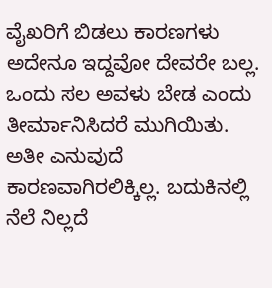ವೈಖರಿಗೆ ಬಿಡಲು ಕಾರಣಗಳು ಅದೇನೂ ಇದ್ದವೋ ದೇವರೇ ಬಲ್ಲ. ಒಂದು ಸಲ ಅವಳು ಬೇಡ ಎಂದು ತೀರ್ಮಾನಿಸಿದರೆ ಮುಗಿಯಿತು. ಅತೀ ಎನುವುದೆ ಕಾರಣವಾಗಿರಲಿಕ್ಕಿಲ್ಲ. ಬದುಕಿನಲ್ಲಿ ನೆಲೆ ನಿಲ್ಲದೆ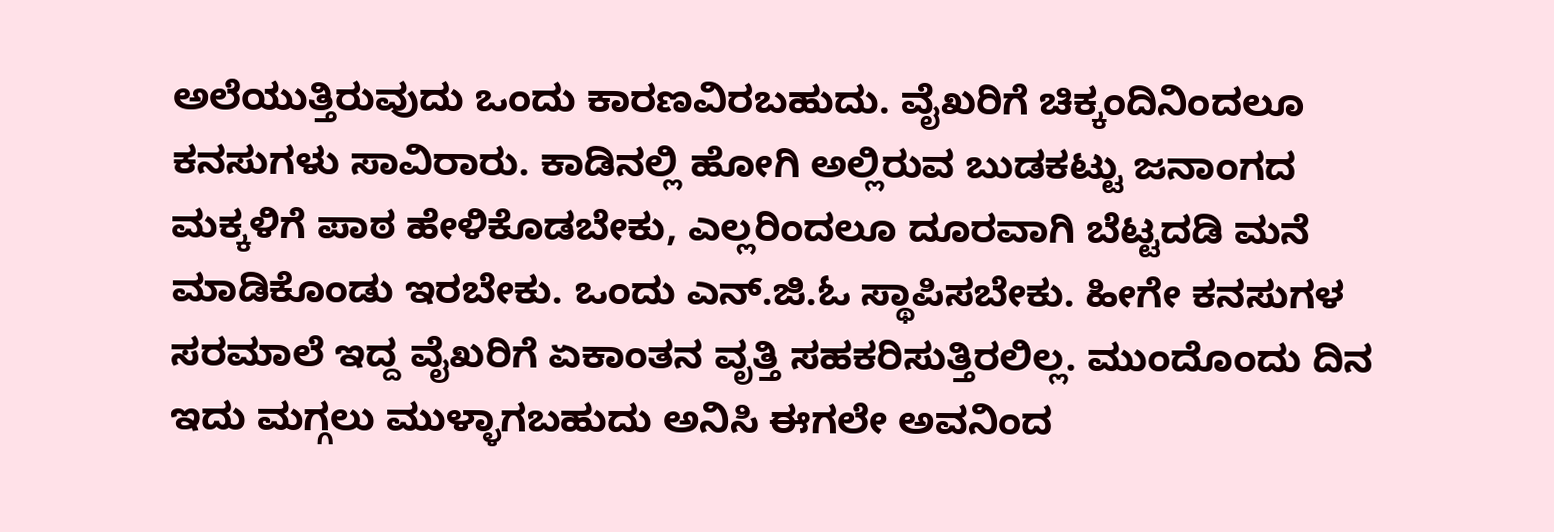ಅಲೆಯುತ್ತಿರುವುದು ಒಂದು ಕಾರಣವಿರಬಹುದು. ವೈಖರಿಗೆ ಚಿಕ್ಕಂದಿನಿಂದಲೂ ಕನಸುಗಳು ಸಾವಿರಾರು. ಕಾಡಿನಲ್ಲಿ ಹೋಗಿ ಅಲ್ಲಿರುವ ಬುಡಕಟ್ಟು ಜನಾಂಗದ ಮಕ್ಕಳಿಗೆ ಪಾಠ ಹೇಳಿಕೊಡಬೇಕು, ಎಲ್ಲರಿಂದಲೂ ದೂರವಾಗಿ ಬೆಟ್ಟದಡಿ ಮನೆ ಮಾಡಿಕೊಂಡು ಇರಬೇಕು. ಒಂದು ಎನ್.ಜಿ.ಓ ಸ್ಥಾಪಿಸಬೇಕು. ಹೀಗೇ ಕನಸುಗಳ ಸರಮಾಲೆ ಇದ್ದ ವೈಖರಿಗೆ ಏಕಾಂತನ ವೃತ್ತಿ ಸಹಕರಿಸುತ್ತಿರಲಿಲ್ಲ. ಮುಂದೊಂದು ದಿನ ಇದು ಮಗ್ಗಲು ಮುಳ್ಳಾಗಬಹುದು ಅನಿಸಿ ಈಗಲೇ ಅವನಿಂದ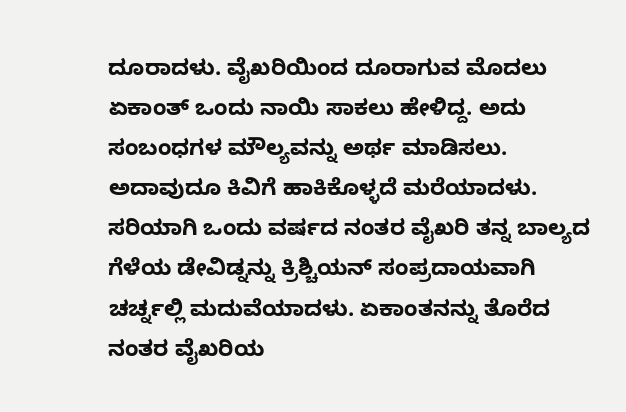ದೂರಾದಳು. ವೈಖರಿಯಿಂದ ದೂರಾಗುವ ಮೊದಲು ಏಕಾಂತ್ ಒಂದು ನಾಯಿ ಸಾಕಲು ಹೇಳಿದ್ದ. ಅದು ಸಂಬಂಧಗಳ ಮೌಲ್ಯವನ್ನು ಅರ್ಥ ಮಾಡಿಸಲು. ಅದಾವುದೂ ಕಿವಿಗೆ ಹಾಕಿಕೊಳ್ಳದೆ ಮರೆಯಾದಳು.
ಸರಿಯಾಗಿ ಒಂದು ವರ್ಷದ ನಂತರ ವೈಖರಿ ತನ್ನ ಬಾಲ್ಯದ ಗೆಳೆಯ ಡೇವಿಡ್ನನ್ನು ಕ್ರಿಶ್ಚಿಯನ್ ಸಂಪ್ರದಾಯವಾಗಿ ಚರ್ಚ್ನಲ್ಲಿ ಮದುವೆಯಾದಳು. ಏಕಾಂತನನ್ನು ತೊರೆದ ನಂತರ ವೈಖರಿಯ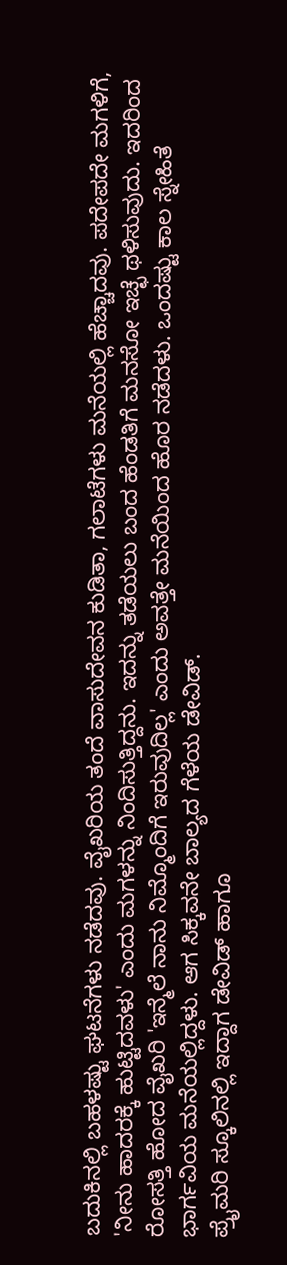ಬದುಕಿನಲ್ಲಿ ಬಹಳಷ್ಟು ಘಟನೆಗಳು ನಡೆದವು. ವೈಖರಿಯ ತಂದೆ ವಾಸುದೇವನ ಕುಡಿತಾ, ಗಲಾಟೆಗಳು ಮನೆಯಲ್ಲಿ ಹೆಚ್ಚಾದವು. ಪದೇಪದೇ ಮಗಳಿಗೆ, 'ನೀನು ಹಾದರಕ್ಕೆ ಹುಟ್ಟಿದವಳು' ಎಂದು ಮಗಳನ್ನು ನಿಂದಿಸುತ್ತಿದ್ದನು. ಇದನ್ನು ತಡೆಯಲು ಬಂದ ಹೆಂಡತಿಗೆ ಮನಸೋ ಇಚ್ಛೆ ಥಳಿಸುವುದು. ಇದರಿಂದ ರೋಸತ್ತಿ ಹೋದ ವೈಖರಿ 'ಇನ್ಮೆಲೆ ನಾನು ನಿಮ್ಮೊಂದಿಗೆ ಇರುವುದಿಲ್ಲ' ಎಂದು ಅವತ್ತೇ ಮನೆಯಿಂದ ಹೊರ ನಡೆದಳು. ಒಂದಷ್ಟು ಕಾಲ ಸ್ನೇಹಿತೆ ಭಾರ್ಗವಿಯ ಮನೆಯಲ್ಲಿದ್ದಳು. ಆಗ ಸಿಕ್ಕವನೇ ಬಾಲ್ಯದ ಗೆಳೆಯ ಡೇವಿಡ್.
ಪ್ರೈಮರಿ ಸ್ಕೂಲಿನಲ್ಲಿ ಇದ್ದಾಗ ಡೇವಿಡ್ ಹಾಗೂ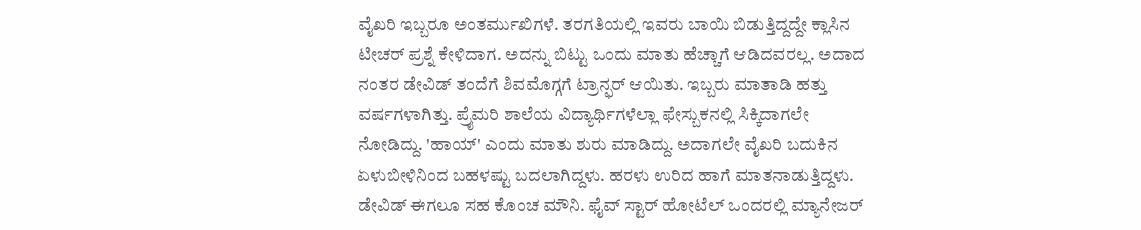ವೈಖರಿ ಇಬ್ಬರೂ ಅಂತರ್ಮುಖಿಗಳೆ. ತರಗತಿಯಲ್ಲಿ ಇವರು ಬಾಯಿ ಬಿಡುತ್ತಿದ್ದದ್ದೇ ಕ್ಲಾಸಿನ ಟೀಚರ್ ಪ್ರಶ್ನೆ ಕೇಳಿದಾಗ. ಅದನ್ನು ಬಿಟ್ಟು ಒಂದು ಮಾತು ಹೆಚ್ಚಾಗೆ ಆಡಿದವರಲ್ಲ. ಅದಾದ ನಂತರ ಡೇವಿಡ್ ತಂದೆಗೆ ಶಿವಮೊಗ್ಗಗೆ ಟ್ರಾನ್ಫರ್ ಆಯಿತು. ಇಬ್ಬರು ಮಾತಾಡಿ ಹತ್ತು ವರ್ಷಗಳಾಗಿತ್ತು. ಪ್ರೈಮರಿ ಶಾಲೆಯ ವಿದ್ಯಾರ್ಥಿಗಳೆಲ್ಲಾ ಫೇಸ್ಬುಕನಲ್ಲಿ ಸಿಕ್ಕಿದಾಗಲೇ ನೋಡಿದ್ದು. 'ಹಾಯ್' ಎಂದು ಮಾತು ಶುರು ಮಾಡಿದ್ದು. ಅದಾಗಲೇ ವೈಖರಿ ಬದುಕಿನ ಏಳುಬೀಳಿನಿಂದ ಬಹಳಷ್ಟು ಬದಲಾಗಿದ್ದಳು. ಹರಳು ಉರಿದ ಹಾಗೆ ಮಾತನಾಡುತ್ತಿದ್ದಳು. ಡೇವಿಡ್ ಈಗಲೂ ಸಹ ಕೊಂಚ ಮೌನಿ. ಫೈವ್ ಸ್ಟಾರ್ ಹೋಟೆಲ್ ಒಂದರಲ್ಲಿ ಮ್ಯಾನೇಜರ್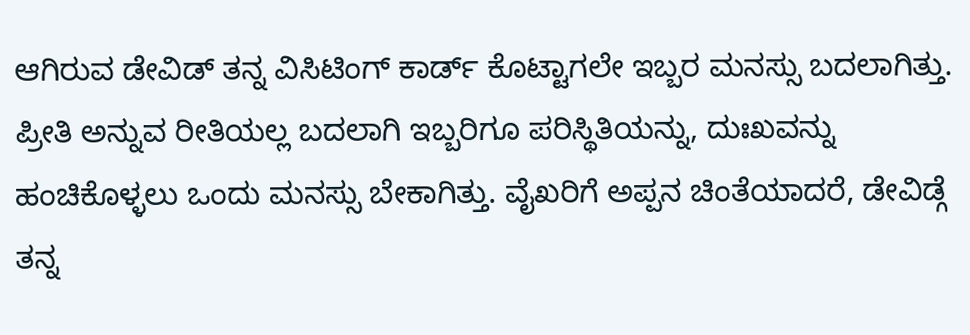ಆಗಿರುವ ಡೇವಿಡ್ ತನ್ನ ವಿಸಿಟಿಂಗ್ ಕಾರ್ಡ್ ಕೊಟ್ಟಾಗಲೇ ಇಬ್ಬರ ಮನಸ್ಸು ಬದಲಾಗಿತ್ತು. ಪ್ರೀತಿ ಅನ್ನುವ ರೀತಿಯಲ್ಲ ಬದಲಾಗಿ ಇಬ್ಬರಿಗೂ ಪರಿಸ್ಥಿತಿಯನ್ನು, ದುಃಖವನ್ನು ಹಂಚಿಕೊಳ್ಳಲು ಒಂದು ಮನಸ್ಸು ಬೇಕಾಗಿತ್ತು. ವೈಖರಿಗೆ ಅಪ್ಪನ ಚಿಂತೆಯಾದರೆ, ಡೇವಿಡ್ಗೆ ತನ್ನ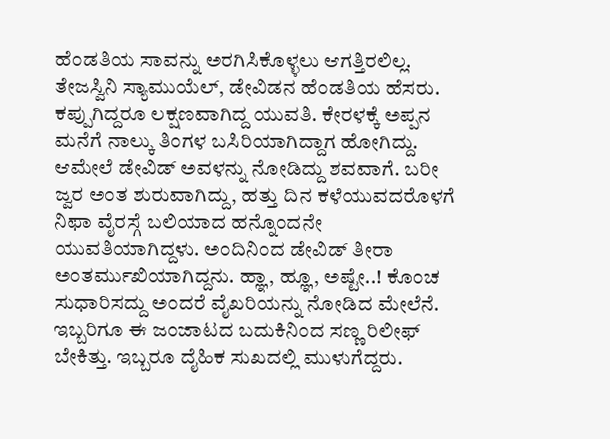ಹೆಂಡತಿಯ ಸಾವನ್ನು ಅರಗಿಸಿಕೊಳ್ಳಲು ಆಗತ್ತಿರಲಿಲ್ಲ. ತೇಜಸ್ವಿನಿ ಸ್ಯಾಮುಯೆಲ್, ಡೇವಿಡನ ಹೆಂಡತಿಯ ಹೆಸರು. ಕಪ್ಪುಗಿದ್ದರೂ ಲಕ್ಷಣವಾಗಿದ್ದ ಯುವತಿ. ಕೇರಳಕ್ಕೆ ಅಪ್ಪನ ಮನೆಗೆ ನಾಲ್ಕು ತಿಂಗಳ ಬಸಿರಿಯಾಗಿದ್ದಾಗ ಹೋಗಿದ್ದು. ಆಮೇಲೆ ಡೇವಿಡ್ ಅವಳನ್ನು ನೋಡಿದ್ದು ಶವವಾಗೆ. ಬರೀ ಜ್ವರ ಅಂತ ಶುರುವಾಗಿದ್ದು, ಹತ್ತು ದಿನ ಕಳೆಯುವದರೊಳಗೆ ನಿಫಾ ವೈರಸ್ಗೆ ಬಲಿಯಾದ ಹನ್ನೊಂದನೇ ಯುವತಿಯಾಗಿದ್ದಳು. ಅಂದಿನಿಂದ ಡೇವಿಡ್ ತೀರಾ ಅಂತರ್ಮುಖಿಯಾಗಿದ್ದನು. ಹ್ಞಾ, ಹ್ಞೂ, ಅಷ್ಟೇ..! ಕೊಂಚ ಸುಧಾರಿಸದ್ದು ಅಂದರೆ ವೈಖರಿಯನ್ನು ನೋಡಿದ ಮೇಲೆನೆ. ಇಬ್ಬರಿಗೂ ಈ ಜಂಜಾಟದ ಬದುಕಿನಿಂದ ಸಣ್ಣ ರಿಲೀಫ್ ಬೇಕಿತ್ತು. ಇಬ್ಬರೂ ದೈಹಿಕ ಸುಖದಲ್ಲಿ ಮುಳುಗೆದ್ದರು.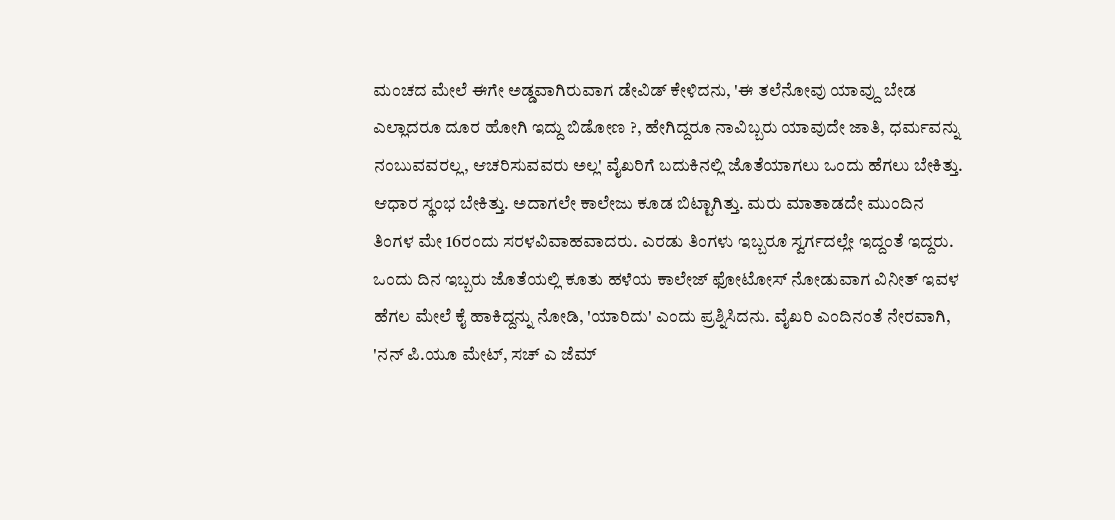ಮಂಚದ ಮೇಲೆ ಈಗೇ ಅಡ್ಡವಾಗಿರುವಾಗ ಡೇವಿಡ್ ಕೇಳಿದನು, 'ಈ ತಲೆನೋವು ಯಾವ್ದು ಬೇಡ ಎಲ್ಲಾದರೂ ದೂರ ಹೋಗಿ ಇದ್ದು ಬಿಡೋಣ ?, ಹೇಗಿದ್ದರೂ ನಾವಿಬ್ಬರು ಯಾವುದೇ ಜಾತಿ, ಧರ್ಮವನ್ನು ನಂಬುವವರಲ್ಲ, ಆಚರಿಸುವವರು ಅಲ್ಲ' ವೈಖರಿಗೆ ಬದುಕಿನಲ್ಲಿ ಜೊತೆಯಾಗಲು ಒಂದು ಹೆಗಲು ಬೇಕಿತ್ತು. ಆಧಾರ ಸ್ಥಂಭ ಬೇಕಿತ್ತು. ಅದಾಗಲೇ ಕಾಲೇಜು ಕೂಡ ಬಿಟ್ಟಾಗಿತ್ತು. ಮರು ಮಾತಾಡದೇ ಮುಂದಿನ ತಿಂಗಳ ಮೇ 16ರಂದು ಸರಳವಿವಾಹವಾದರು. ಎರಡು ತಿಂಗಳು ಇಬ್ಬರೂ ಸ್ವರ್ಗದಲ್ಲೇ ಇದ್ದಂತೆ ಇದ್ದರು. ಒಂದು ದಿನ ಇಬ್ಬರು ಜೊತೆಯಲ್ಲಿ ಕೂತು ಹಳೆಯ ಕಾಲೇಜ್ ಫೋಟೋಸ್ ನೋಡುವಾಗ ವಿನೀತ್ ಇವಳ ಹೆಗಲ ಮೇಲೆ ಕೈ ಹಾಕಿದ್ದನ್ನು ನೋಡಿ, 'ಯಾರಿದು' ಎಂದು ಪ್ರಶ್ನಿಸಿದನು. ವೈಖರಿ ಎಂದಿನಂತೆ ನೇರವಾಗಿ, 'ನನ್ ಪಿ.ಯೂ ಮೇಟ್, ಸಚ್ ಎ ಜೆಮ್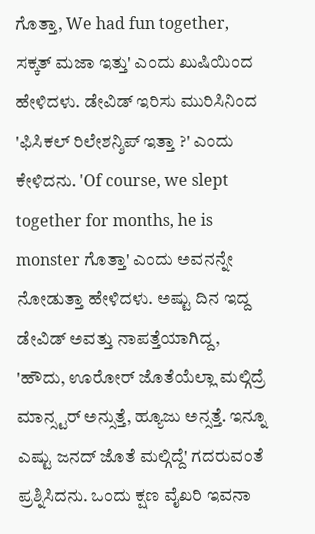ಗೊತ್ತಾ, We had fun together, ಸಕ್ಕತ್ ಮಜಾ ಇತ್ತು' ಎಂದು ಖುಷಿಯಿಂದ ಹೇಳಿದಳು. ಡೇವಿಡ್ ಇರಿಸು ಮುರಿಸಿನಿಂದ 'ಫಿಸಿಕಲ್ ರಿಲೇಶನ್ಶಿಪ್ ಇತ್ತಾ ?' ಎಂದು ಕೇಳಿದನು. 'Of course, we slept together for months, he is monster ಗೊತ್ತಾ' ಎಂದು ಅವನನ್ನೇ ನೋಡುತ್ತಾ ಹೇಳಿದಳು. ಅಷ್ಟು ದಿನ ಇದ್ದ ಡೇವಿಡ್ ಅವತ್ತು ನಾಪತ್ತೆಯಾಗಿದ್ದ, 'ಹೌದು, ಊರೋರ್ ಜೊತೆಯೆಲ್ಲಾ ಮಲ್ಗಿದ್ರೆ ಮಾನ್ಸ್ಟರ್ ಅನ್ಸುತ್ತೆ, ಹ್ಯೂಜು ಅನ್ಸತ್ತೆ. ಇನ್ನೂ ಎಷ್ಟು ಜನದ್ ಜೊತೆ ಮಲ್ಗಿದ್ದೆ' ಗದರುವಂತೆ ಪ್ರಶ್ನಿಸಿದನು. ಒಂದು ಕ್ಷಣ ವೈಖರಿ ಇವನಾ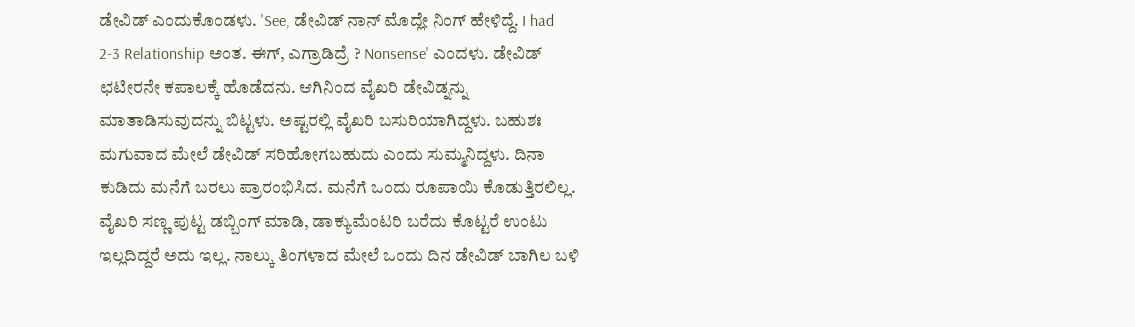ಡೇವಿಡ್ ಎಂದುಕೊಂಡಳು. 'See, ಡೇವಿಡ್ ನಾನ್ ಮೊದ್ಲೇ ನಿಂಗ್ ಹೇಳಿದ್ದೆ. I had 2-3 Relationship ಅಂತ. ಈಗ್, ಎಗ್ರಾಡಿದ್ರೆ ? Nonsense' ಎಂದಳು. ಡೇವಿಡ್ ಛಟೀರನೇ ಕಪಾಲಕ್ಕೆ ಹೊಡೆದನು. ಆಗಿನಿಂದ ವೈಖರಿ ಡೇವಿಡ್ನನ್ನು ಮಾತಾಡಿಸುವುದನ್ನು ಬಿಟ್ಟಳು. ಅಷ್ಟರಲ್ಲಿ ವೈಖರಿ ಬಸುರಿಯಾಗಿದ್ದಳು. ಬಹುಶಃ ಮಗುವಾದ ಮೇಲೆ ಡೇವಿಡ್ ಸರಿಹೋಗಬಹುದು ಎಂದು ಸುಮ್ಮನಿದ್ದಳು. ದಿನಾ ಕುಡಿದು ಮನೆಗೆ ಬರಲು ಪ್ರಾರಂಭಿಸಿದ. ಮನೆಗೆ ಒಂದು ರೂಪಾಯಿ ಕೊಡುತ್ತಿರಲಿಲ್ಲ. ವೈಖರಿ ಸಣ್ಣ ಪುಟ್ಟ ಡಬ್ಬಿಂಗ್ ಮಾಡಿ, ಡಾಕ್ಯುಮೆಂಟರಿ ಬರೆದು ಕೊಟ್ಟರೆ ಉಂಟು ಇಲ್ಲದಿದ್ದರೆ ಅದು ಇಲ್ಲ. ನಾಲ್ಕು ತಿಂಗಳಾದ ಮೇಲೆ ಒಂದು ದಿನ ಡೇವಿಡ್ ಬಾಗಿಲ ಬಳಿ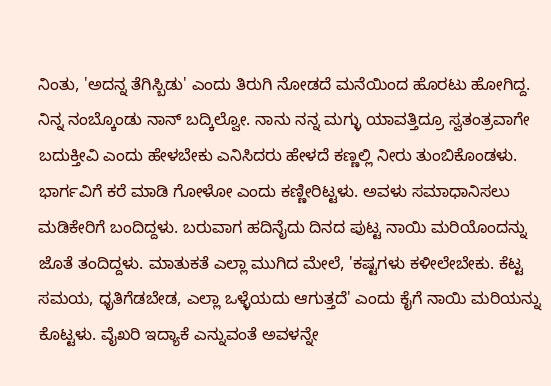ನಿಂತು, 'ಅದನ್ನ ತೆಗಿಸ್ಬಿಡು' ಎಂದು ತಿರುಗಿ ನೋಡದೆ ಮನೆಯಿಂದ ಹೊರಟು ಹೋಗಿದ್ದ. ನಿನ್ನ ನಂಬ್ಕೊಂಡು ನಾನ್ ಬದ್ಕಿಲ್ವೋ. ನಾನು ನನ್ನ ಮಗ್ಳು ಯಾವತ್ತಿದ್ರೂ ಸ್ವತಂತ್ರವಾಗೇ ಬದುಕ್ತೀವಿ ಎಂದು ಹೇಳಬೇಕು ಎನಿಸಿದರು ಹೇಳದೆ ಕಣ್ಣಲ್ಲಿ ನೀರು ತುಂಬಿಕೊಂಡಳು. ಭಾರ್ಗವಿಗೆ ಕರೆ ಮಾಡಿ ಗೋಳೋ ಎಂದು ಕಣ್ಣೀರಿಟ್ಟಳು. ಅವಳು ಸಮಾಧಾನಿಸಲು ಮಡಿಕೇರಿಗೆ ಬಂದಿದ್ದಳು. ಬರುವಾಗ ಹದಿನೈದು ದಿನದ ಪುಟ್ಟ ನಾಯಿ ಮರಿಯೊಂದನ್ನು ಜೊತೆ ತಂದಿದ್ದಳು. ಮಾತುಕತೆ ಎಲ್ಲಾ ಮುಗಿದ ಮೇಲೆ, 'ಕಷ್ಟಗಳು ಕಳೀಲೇಬೇಕು. ಕೆಟ್ಟ ಸಮಯ, ಧೃತಿಗೆಡಬೇಡ, ಎಲ್ಲಾ ಒಳ್ಳೆಯದು ಆಗುತ್ತದೆ' ಎಂದು ಕೈಗೆ ನಾಯಿ ಮರಿಯನ್ನು ಕೊಟ್ಟಳು. ವೈಖರಿ ಇದ್ಯಾಕೆ ಎನ್ನುವಂತೆ ಅವಳನ್ನೇ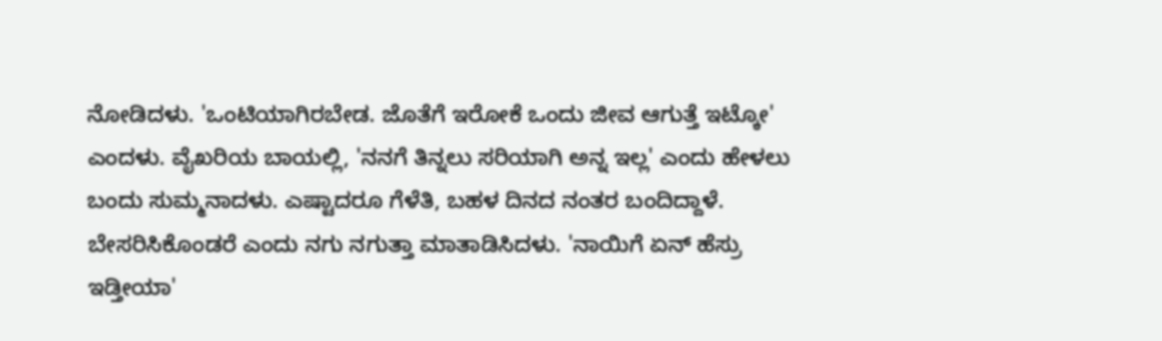ನೋಡಿದಳು. 'ಒಂಟಿಯಾಗಿರಬೇಡ. ಜೊತೆಗೆ ಇರೋಕೆ ಒಂದು ಜೀವ ಆಗುತ್ತೆ ಇಟ್ಕೋ' ಎಂದಳು. ವೈಖರಿಯ ಬಾಯಲ್ಲಿ, 'ನನಗೆ ತಿನ್ನಲು ಸರಿಯಾಗಿ ಅನ್ನ ಇಲ್ಲ' ಎಂದು ಹೇಳಲು ಬಂದು ಸುಮ್ಮನಾದಳು. ಎಷ್ಟಾದರೂ ಗೆಳೆತಿ, ಬಹಳ ದಿನದ ನಂತರ ಬಂದಿದ್ದಾಳೆ. ಬೇಸರಿಸಿಕೊಂಡರೆ ಎಂದು ನಗು ನಗುತ್ತಾ ಮಾತಾಡಿಸಿದಳು. 'ನಾಯಿಗೆ ಏನ್ ಹೆಸ್ರು ಇಡ್ತೀಯಾ'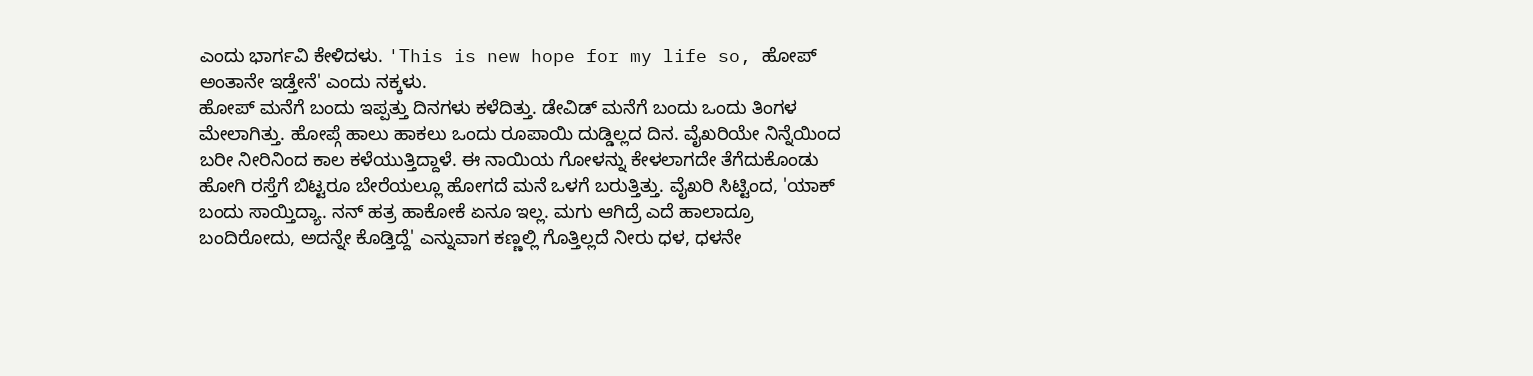ಎಂದು ಭಾರ್ಗವಿ ಕೇಳಿದಳು. 'This is new hope for my life so, ಹೋಪ್ ಅಂತಾನೇ ಇಡ್ತೇನೆ' ಎಂದು ನಕ್ಕಳು.
ಹೋಪ್ ಮನೆಗೆ ಬಂದು ಇಪ್ಪತ್ತು ದಿನಗಳು ಕಳೆದಿತ್ತು. ಡೇವಿಡ್ ಮನೆಗೆ ಬಂದು ಒಂದು ತಿಂಗಳ ಮೇಲಾಗಿತ್ತು. ಹೋಪ್ಗೆ ಹಾಲು ಹಾಕಲು ಒಂದು ರೂಪಾಯಿ ದುಡ್ಡಿಲ್ಲದ ದಿನ. ವೈಖರಿಯೇ ನಿನ್ನೆಯಿಂದ ಬರೀ ನೀರಿನಿಂದ ಕಾಲ ಕಳೆಯುತ್ತಿದ್ದಾಳೆ. ಈ ನಾಯಿಯ ಗೋಳನ್ನು ಕೇಳಲಾಗದೇ ತೆಗೆದುಕೊಂಡು ಹೋಗಿ ರಸ್ತೆಗೆ ಬಿಟ್ಟರೂ ಬೇರೆಯಲ್ಲೂ ಹೋಗದೆ ಮನೆ ಒಳಗೆ ಬರುತ್ತಿತ್ತು. ವೈಖರಿ ಸಿಟ್ಟಿಂದ, 'ಯಾಕ್ ಬಂದು ಸಾಯ್ತಿದ್ಯಾ. ನನ್ ಹತ್ರ ಹಾಕೋಕೆ ಏನೂ ಇಲ್ಲ. ಮಗು ಆಗಿದ್ರೆ ಎದೆ ಹಾಲಾದ್ರೂ ಬಂದಿರೋದು, ಅದನ್ನೇ ಕೊಡ್ತಿದ್ದೆ' ಎನ್ನುವಾಗ ಕಣ್ಣಲ್ಲಿ ಗೊತ್ತಿಲ್ಲದೆ ನೀರು ಧಳ, ಧಳನೇ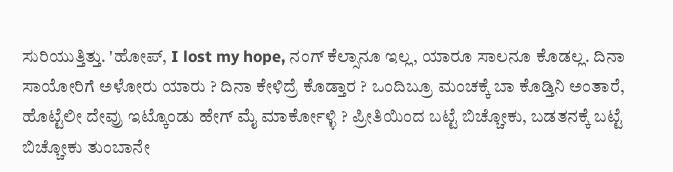ಸುರಿಯುತ್ತಿತ್ತು. 'ಹೋಪ್, I lost my hope, ನಂಗ್ ಕೆಲ್ಸಾನೂ ಇಲ್ಲ, ಯಾರೂ ಸಾಲನೂ ಕೊಡಲ್ಲ. ದಿನಾ ಸಾಯೋರಿಗೆ ಅಳೋರು ಯಾರು ? ದಿನಾ ಕೇಳಿದ್ರೆ ಕೊಡ್ತಾರ ? ಒಂದಿಬ್ರೂ ಮಂಚಕ್ಕೆ ಬಾ ಕೊಡ್ತಿನಿ ಅಂತಾರೆ, ಹೊಟ್ಟೆಲೀ ದೇವ್ರು ಇಟ್ಕೊಂಡು ಹೇಗ್ ಮೈ ಮಾರ್ಕೋಳ್ಳಿ ? ಪ್ರೀತಿಯಿಂದ ಬಟ್ಟೆ ಬಿಚ್ಚೋಕು, ಬಡತನಕ್ಕೆ ಬಟ್ಟೆ ಬಿಚ್ಚೋಕು ತುಂಬಾನೇ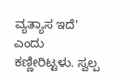ವ್ಯತ್ಯಾಸ ಇದೆ' ಎಂದು ಕಣ್ಣೀರಿಟ್ಟಳು. ಸ್ವಲ್ಪ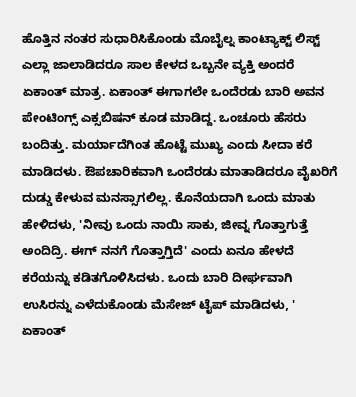ಹೊತ್ತಿನ ನಂತರ ಸುಧಾರಿಸಿಕೊಂಡು ಮೊಬೈಲ್ನ ಕಾಂಟ್ಯಾಕ್ಟ್ ಲಿಸ್ಟ್ ಎಲ್ಲಾ ಜಾಲಾಡಿದರೂ ಸಾಲ ಕೇಳದ ಒಬ್ಬನೇ ವ್ಯಕ್ತಿ ಅಂದರೆ ಏಕಾಂತ್ ಮಾತ್ರ. ಏಕಾಂತ್ ಈಗಾಗಲೇ ಒಂದೆರಡು ಬಾರಿ ಅವನ ಪೇಂಟಿಂಗ್ಸ್ ಎಕ್ಸಬಿಷನ್ ಕೂಡ ಮಾಡಿದ್ದ. ಒಂಚೂರು ಹೆಸರು ಬಂದಿತ್ತು. ಮರ್ಯಾದೆಗಿಂತ ಹೊಟ್ಟೆ ಮುಖ್ಯ ಎಂದು ಸೀದಾ ಕರೆ ಮಾಡಿದಳು. ಔಪಚಾರಿಕವಾಗಿ ಒಂದೆರಡು ಮಾತಾಡಿದರೂ ವೈಖರಿಗೆ ದುಡ್ಡು ಕೇಳುವ ಮನಸ್ಸಾಗಲಿಲ್ಲ. ಕೊನೆಯದಾಗಿ ಒಂದು ಮಾತು ಹೇಳಿದಳು, 'ನೀವು ಒಂದು ನಾಯಿ ಸಾಕು, ಜೀವ್ನ ಗೊತ್ತಾಗುತ್ತೆ ಅಂದಿದ್ರಿ. ಈಗ್ ನನಗೆ ಗೊತ್ತಾಗ್ತಿದೆ' ಎಂದು ಏನೂ ಹೇಳದೆ ಕರೆಯನ್ನು ಕಡಿತಗೊಳಿಸಿದಳು. ಒಂದು ಬಾರಿ ದೀರ್ಘವಾಗಿ ಉಸಿರನ್ನು ಎಳೆದುಕೊಂಡು ಮೆಸೇಜ್ ಟೈಪ್ ಮಾಡಿದಳು, ' ಏಕಾಂತ್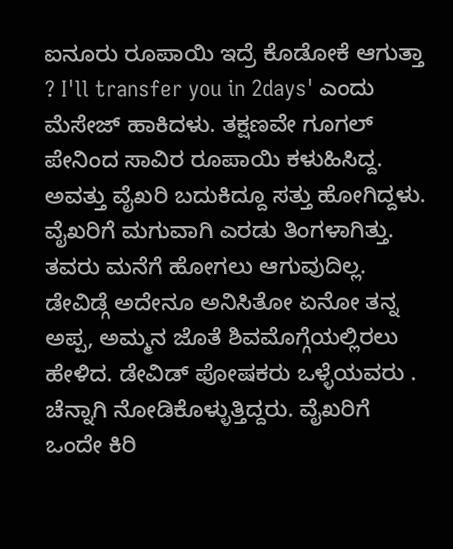ಐನೂರು ರೂಪಾಯಿ ಇದ್ರೆ ಕೊಡೋಕೆ ಆಗುತ್ತಾ ? I'll transfer you in 2days' ಎಂದು ಮೆಸೇಜ್ ಹಾಕಿದಳು. ತಕ್ಷಣವೇ ಗೂಗಲ್ ಪೇನಿಂದ ಸಾವಿರ ರೂಪಾಯಿ ಕಳುಹಿಸಿದ್ದ. ಅವತ್ತು ವೈಖರಿ ಬದುಕಿದ್ದೂ ಸತ್ತು ಹೋಗಿದ್ದಳು.
ವೈಖರಿಗೆ ಮಗುವಾಗಿ ಎರಡು ತಿಂಗಳಾಗಿತ್ತು. ತವರು ಮನೆಗೆ ಹೋಗಲು ಆಗುವುದಿಲ್ಲ. ಡೇವಿಡ್ಗೆ ಅದೇನೂ ಅನಿಸಿತೋ ಏನೋ ತನ್ನ ಅಪ್ಪ, ಅಮ್ಮನ ಜೊತೆ ಶಿವಮೊಗ್ಗೆಯಲ್ಲಿರಲು ಹೇಳಿದ. ಡೇವಿಡ್ ಪೋಷಕರು ಒಳ್ಳೆಯವರು . ಚೆನ್ನಾಗಿ ನೋಡಿಕೊಳ್ಳುತ್ತಿದ್ದರು. ವೈಖರಿಗೆ ಒಂದೇ ಕಿರಿ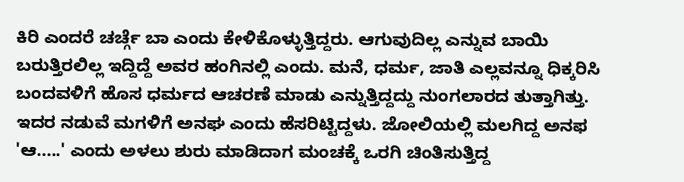ಕಿರಿ ಎಂದರೆ ಚರ್ಚ್ಗೆ ಬಾ ಎಂದು ಕೇಳಿಕೊಳ್ಳುತ್ತಿದ್ದರು. ಆಗುವುದಿಲ್ಲ ಎನ್ನುವ ಬಾಯಿ ಬರುತ್ತಿರಲಿಲ್ಲ ಇದ್ದಿದ್ದೆ ಅವರ ಹಂಗಿನಲ್ಲಿ ಎಂದು. ಮನೆ, ಧರ್ಮ, ಜಾತಿ ಎಲ್ಲವನ್ನೂ ಧಿಕ್ಕರಿಸಿ ಬಂದವಳಿಗೆ ಹೊಸ ಧರ್ಮದ ಆಚರಣೆ ಮಾಡು ಎನ್ನುತ್ತಿದ್ದದ್ದು ನುಂಗಲಾರದ ತುತ್ತಾಗಿತ್ತು. ಇದರ ನಡುವೆ ಮಗಳಿಗೆ ಅನಘ ಎಂದು ಹೆಸರಿಟ್ಟಿದ್ದಳು. ಜೋಲಿಯಲ್ಲಿ ಮಲಗಿದ್ದ ಅನಫ 'ಆ.....' ಎಂದು ಅಳಲು ಶುರು ಮಾಡಿದಾಗ ಮಂಚಕ್ಕೆ ಒರಗಿ ಚಿಂತಿಸುತ್ತಿದ್ದ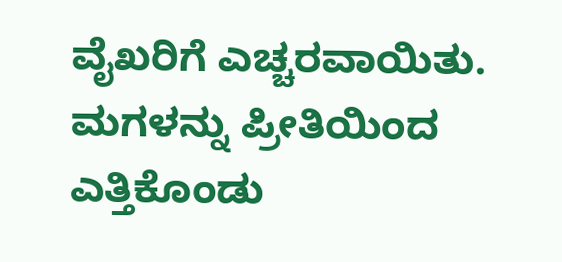ವೈಖರಿಗೆ ಎಚ್ಚರವಾಯಿತು. ಮಗಳನ್ನು ಪ್ರೀತಿಯಿಂದ ಎತ್ತಿಕೊಂಡು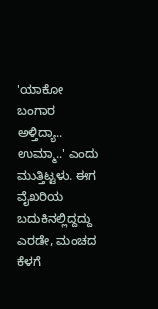'ಯಾಕೋ ಬಂಗಾರ ಅಳ್ತಿದ್ಯಾ.. ಉಮ್ಮಾ..' ಎಂದು ಮುತ್ತಿಟ್ಟಳು. ಈಗ ವೈಖರಿಯ ಬದುಕಿನಲ್ಲಿದ್ದದ್ದು ಎರಡೇ, ಮಂಚದ ಕೆಳಗೆ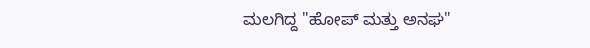ಮಲಗಿದ್ದ "ಹೋಪ್ ಮತ್ತು ಅನಘ"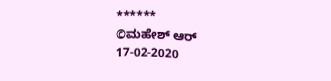******
©ಮಹೇಶ್ ಆರ್
17-02-2020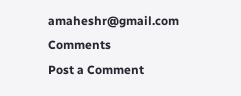amaheshr@gmail.com
Comments
Post a Comment